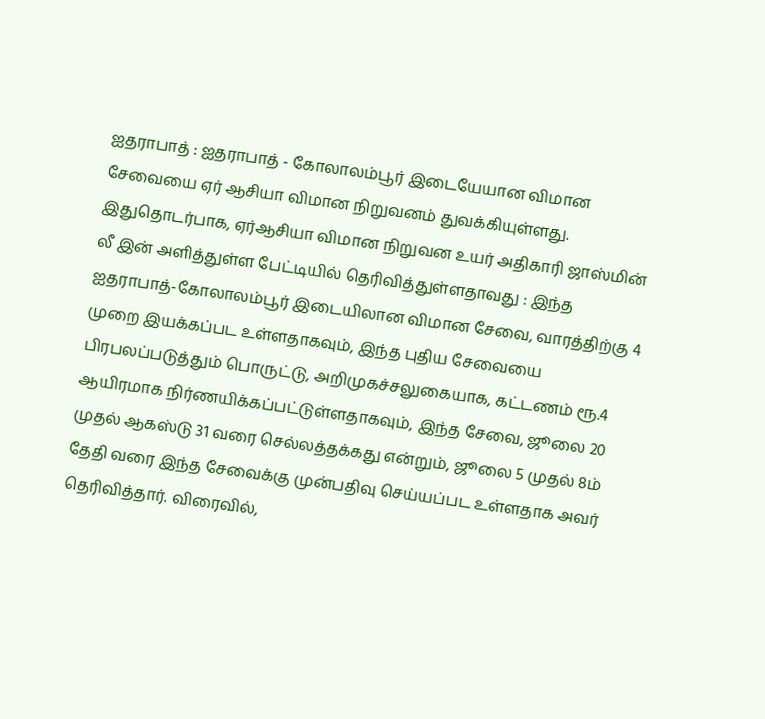ஐதராபாத் : ஐதராபாத் - கோலாலம்பூர் இடையேயான விமான சேவையை ஏர் ஆசியா விமான நிறுவனம் துவக்கியுள்ளது. இதுதொடர்பாக, ஏர்ஆசியா விமான நிறுவன உயர் அதிகாரி ஜாஸ்மின் லீ இன் அளித்துள்ள பேட்டியில் தெரிவித்துள்ளதாவது : இந்த ஐதராபாத்-கோலாலம்பூர் இடையிலான விமான சேவை, வாரத்திற்கு 4 முறை இயக்கப்பட உள்ளதாகவும், இந்த புதிய சேவையை பிரபலப்படுத்தும் பொருட்டு, அறிமுகச்சலுகையாக, கட்டணம் ரூ.4 ஆயிரமாக நிர்ணயிக்கப்பட்டுள்ளதாகவும், இந்த சேவை, ஜூலை 20 முதல் ஆகஸ்டு 31 வரை செல்லத்தக்கது என்றும், ஜூலை 5 முதல் 8ம் தேதி வரை இந்த சேவைக்கு முன்பதிவு செய்யப்பட உள்ளதாக அவர் தெரிவித்தார். விரைவில்,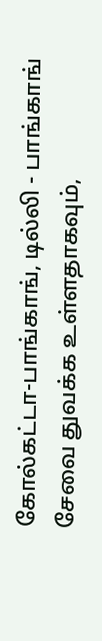கோல்கட்டா-பாங்காங், டில்லி - பாங்காங் சேவை துவக்க உள்ளதாகவும்,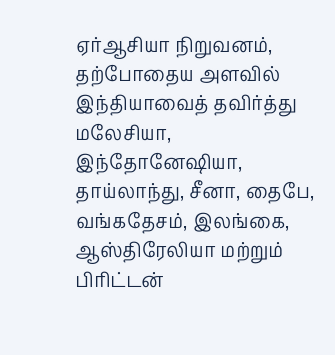ஏர்ஆசியா நிறுவனம், தற்போதைய அளவில் இந்தியாவைத் தவிர்த்து மலேசியா, இந்தோனேஷியா, தாய்லாந்து, சீனா, தைபே, வங்கதேசம், இலங்கை, ஆஸ்திரேலியா மற்றும் பிரிட்டன்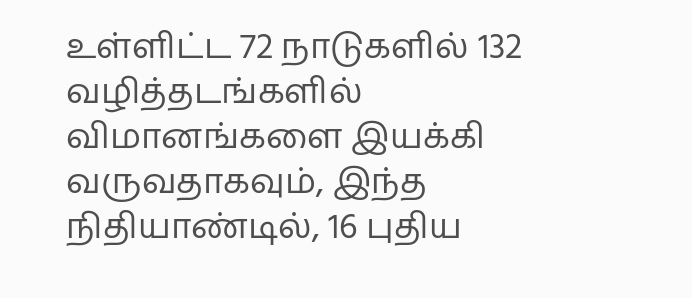உள்ளிட்ட 72 நாடுகளில் 132 வழித்தடங்களில் விமானங்களை இயக்கி வருவதாகவும், இந்த நிதியாண்டில், 16 புதிய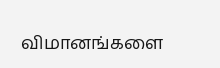விமானங்களை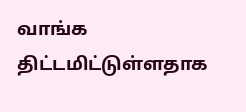வாங்க திட்டமிட்டுள்ளதாக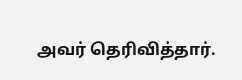அவர் தெரிவித்தார்.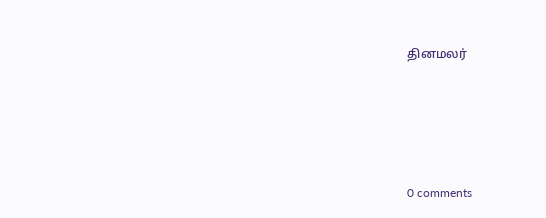தினமலர்





0 comments